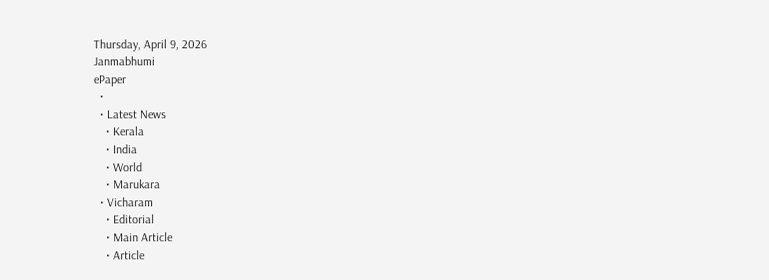Thursday, April 9, 2026
Janmabhumi
ePaper
  •
  • Latest News
    • Kerala
    • India
    • World
    • Marukara
  • Vicharam
    • Editorial
    • Main Article
    • Article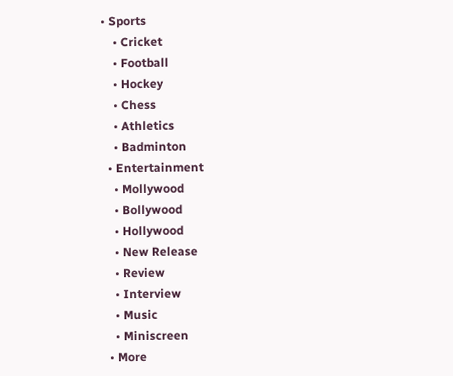• Sports
    • Cricket
    • Football
    • Hockey
    • Chess
    • Athletics
    • Badminton
  • Entertainment
    • Mollywood
    • Bollywood
    • Hollywood
    • New Release
    • Review
    • Interview
    • Music
    • Miniscreen
  • More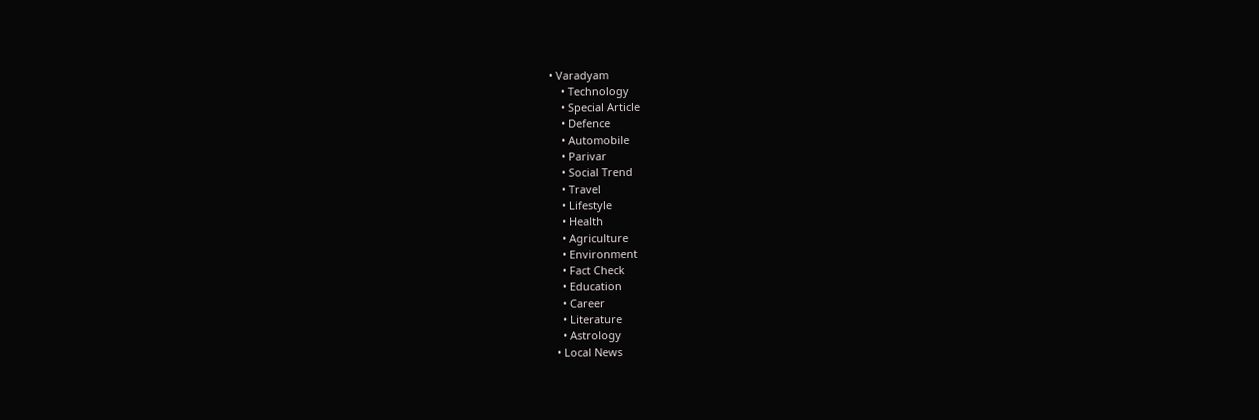• Varadyam
    • Technology
    • Special Article
    • Defence
    • Automobile
    • Parivar
    • Social Trend
    • Travel
    • Lifestyle
    • Health
    • Agriculture
    • Environment
    • Fact Check
    • Education
    • Career
    • Literature
    • Astrology
  • Local News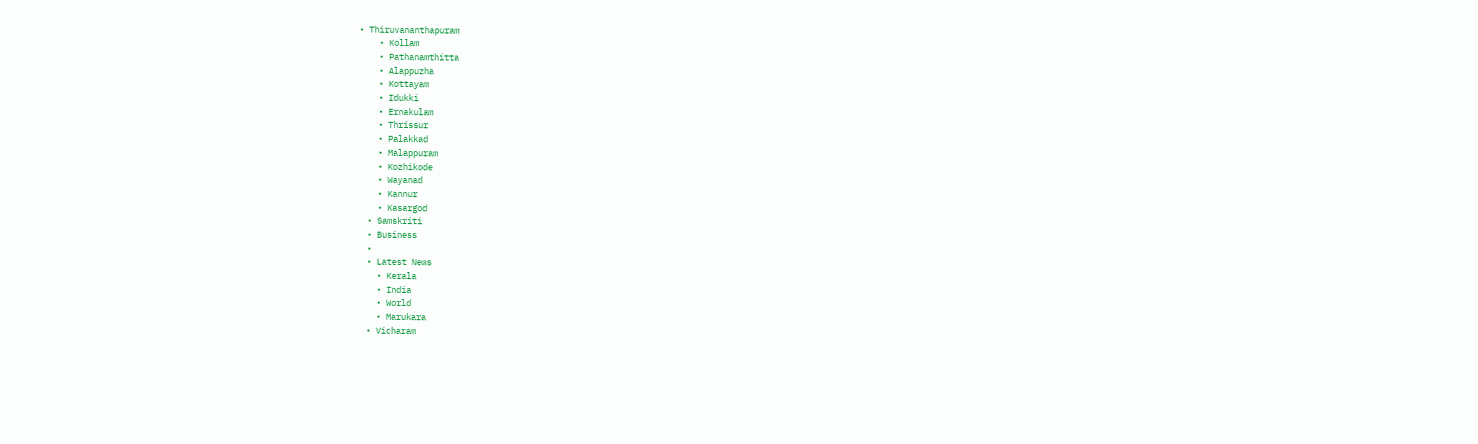• Thiruvananthapuram
    • Kollam
    • Pathanamthitta
    • Alappuzha
    • Kottayam
    • Idukki
    • Ernakulam
    • Thrissur
    • Palakkad
    • Malappuram
    • Kozhikode
    • Wayanad
    • Kannur
    • Kasargod
  • Samskriti
  • Business
  •
  • Latest News
    • Kerala
    • India
    • World
    • Marukara
  • Vicharam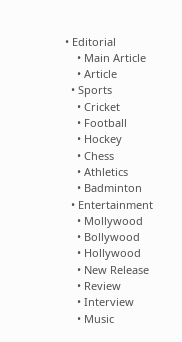• Editorial
    • Main Article
    • Article
  • Sports
    • Cricket
    • Football
    • Hockey
    • Chess
    • Athletics
    • Badminton
  • Entertainment
    • Mollywood
    • Bollywood
    • Hollywood
    • New Release
    • Review
    • Interview
    • Music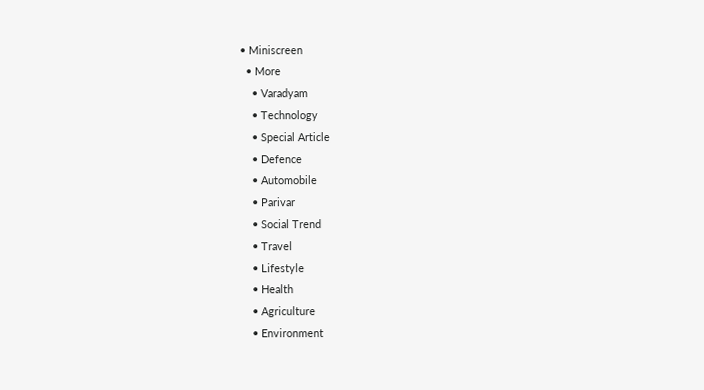• Miniscreen
  • More
    • Varadyam
    • Technology
    • Special Article
    • Defence
    • Automobile
    • Parivar
    • Social Trend
    • Travel
    • Lifestyle
    • Health
    • Agriculture
    • Environment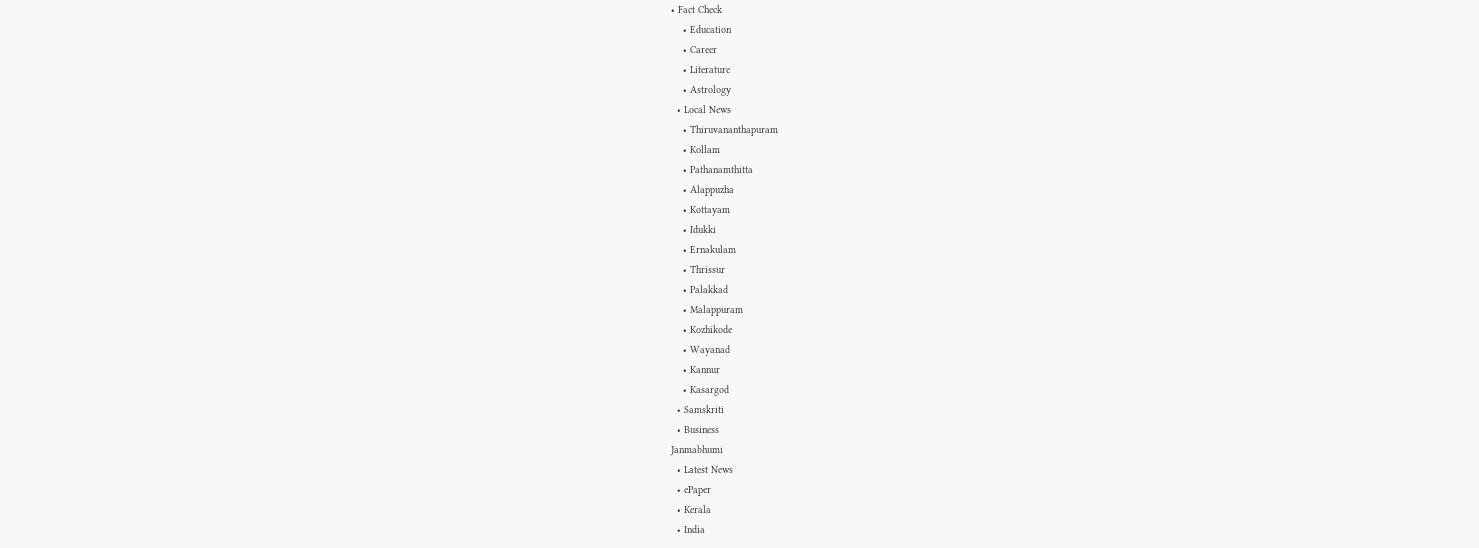• Fact Check
    • Education
    • Career
    • Literature
    • Astrology
  • Local News
    • Thiruvananthapuram
    • Kollam
    • Pathanamthitta
    • Alappuzha
    • Kottayam
    • Idukki
    • Ernakulam
    • Thrissur
    • Palakkad
    • Malappuram
    • Kozhikode
    • Wayanad
    • Kannur
    • Kasargod
  • Samskriti
  • Business
Janmabhumi
  • Latest News
  • ePaper
  • Kerala
  • India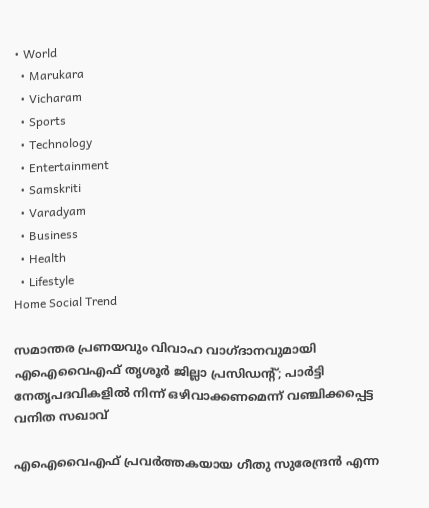• World
  • Marukara
  • Vicharam
  • Sports
  • Technology
  • Entertainment
  • Samskriti
  • Varadyam
  • Business
  • Health
  • Lifestyle
Home Social Trend

സമാന്തര പ്രണയവും വിവാഹ വാഗ്ദാനവുമായി എഐവൈഎഫ് തൃശൂര്‍ ജില്ലാ പ്രസിഡന്റ്; പാര്‍ട്ടി നേതൃപദവികളില്‍ നിന്ന് ഒഴിവാക്കണമെന്ന് വഞ്ചിക്കപ്പെട്ട വനിത സഖാവ്

എഐവൈഎഫ് പ്രവര്‍ത്തകയായ ഗീതു സുരേന്ദ്രന്‍ എന്ന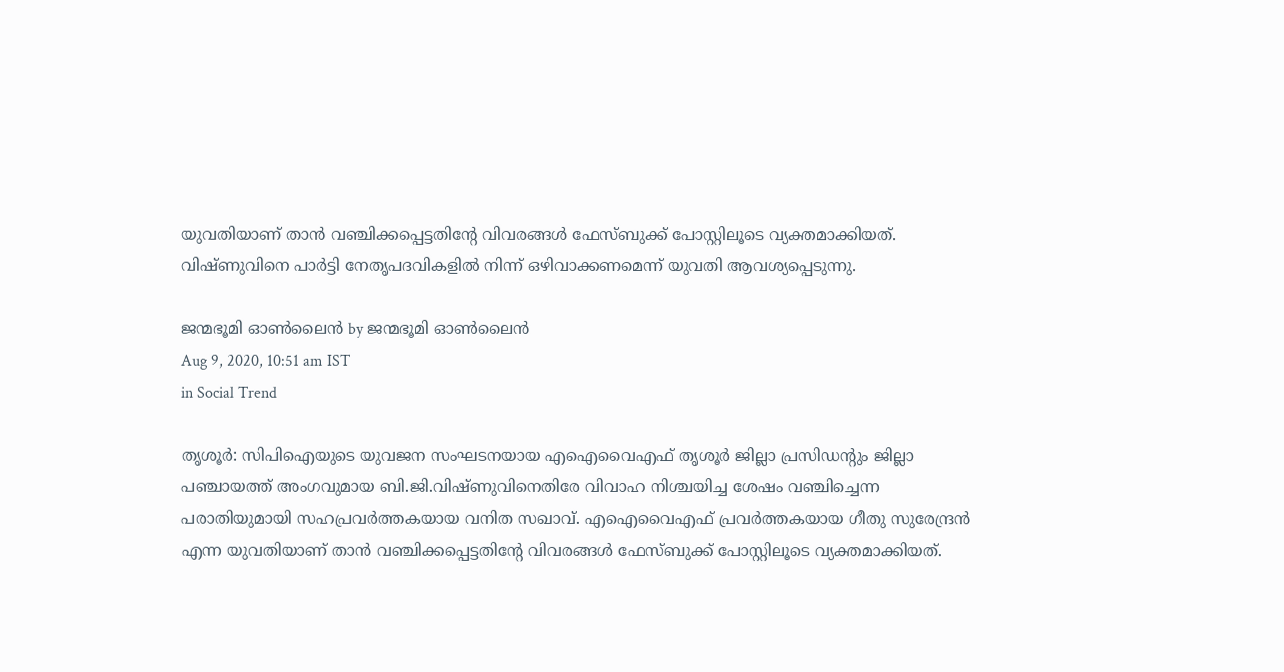യുവതിയാണ് താന്‍ വഞ്ചിക്കപ്പെട്ടതിന്റേ വിവരങ്ങള്‍ ഫേസ്ബുക്ക് പോസ്റ്റിലൂടെ വ്യക്തമാക്കിയത്. വിഷ്ണുവിനെ പാര്‍ട്ടി നേതൃപദവികളില്‍ നിന്ന് ഒഴിവാക്കണമെന്ന് യുവതി ആവശ്യപ്പെടുന്നു.

ജന്മഭൂമി ഓണ്‍ലൈന്‍ by ജന്മഭൂമി ഓണ്‍ലൈന്‍
Aug 9, 2020, 10:51 am IST
in Social Trend

തൃശൂര്‍: സിപിഐയുടെ യുവജന സംഘടനയായ എഐവൈഎഫ് തൃശൂര്‍ ജില്ലാ പ്രസിഡന്റും ജില്ലാ പഞ്ചായത്ത് അംഗവുമായ ബി.ജി.വിഷ്ണുവിനെതിരേ വിവാഹ നിശ്ചയിച്ച ശേഷം വഞ്ചിച്ചെന്ന പരാതിയുമായി സഹപ്രവര്‍ത്തകയായ വനിത സഖാവ്. എഐവൈഎഫ് പ്രവര്‍ത്തകയായ ഗീതു സുരേന്ദ്രന്‍ എന്ന യുവതിയാണ് താന്‍ വഞ്ചിക്കപ്പെട്ടതിന്റേ വിവരങ്ങള്‍ ഫേസ്ബുക്ക് പോസ്റ്റിലൂടെ വ്യക്തമാക്കിയത്.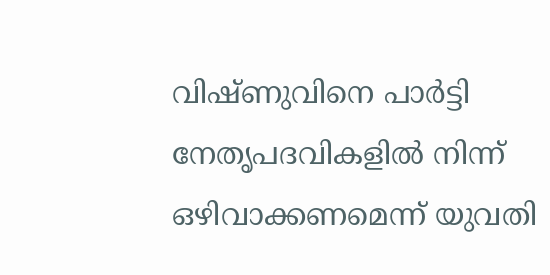വിഷ്ണുവിനെ പാര്‍ട്ടി നേതൃപദവികളില്‍ നിന്ന് ഒഴിവാക്കണമെന്ന് യുവതി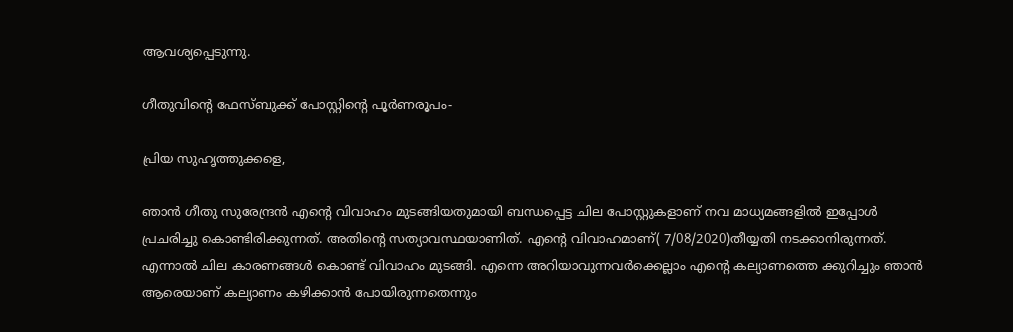ആവശ്യപ്പെടുന്നു.

ഗീതുവിന്റെ ഫേസ്ബുക്ക് പോസ്റ്റിന്റെ പൂര്‍ണരൂപം-

പ്രിയ സുഹൃത്തുക്കളെ,

ഞാന്‍ ഗീതു സുരേന്ദ്രന്‍ എന്റെ വിവാഹം മുടങ്ങിയതുമായി ബന്ധപ്പെട്ട ചില പോസ്റ്റുകളാണ് നവ മാധ്യമങ്ങളില്‍ ഇപ്പോള്‍ പ്രചരിച്ചു കൊണ്ടിരിക്കുന്നത്. അതിന്റെ സത്യാവസ്ഥയാണിത്. എന്റെ വിവാഹമാണ്( 7/08/2020)തീയ്യതി നടക്കാനിരുന്നത്. എന്നാല്‍ ചില കാരണങ്ങള്‍ കൊണ്ട് വിവാഹം മുടങ്ങി. എന്നെ അറിയാവുന്നവര്‍ക്കെല്ലാം എന്റെ കല്യാണത്തെ ക്കുറിച്ചും ഞാന്‍ ആരെയാണ് കല്യാണം കഴിക്കാന്‍ പോയിരുന്നതെന്നും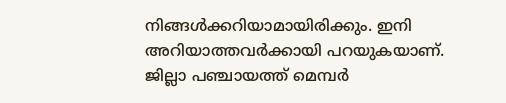നിങ്ങള്‍ക്കറിയാമായിരിക്കും. ഇനി അറിയാത്തവര്‍ക്കായി പറയുകയാണ്. ജില്ലാ പഞ്ചായത്ത് മെമ്പര്‍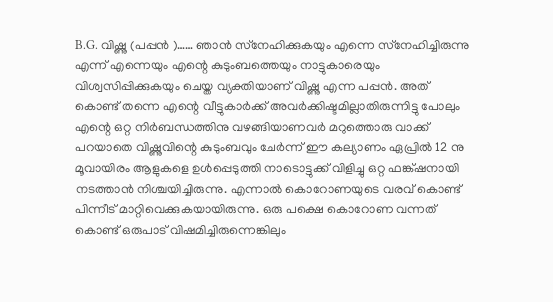B.G. വിഷ്ണു (പപ്പന്‍ )…… ഞാന്‍ സ്‌നേഹിക്കുകയും എന്നെ സ്‌നേഹിച്ചിരുന്നു എന്ന് എന്നെയും എന്റെ കുടുംബത്തെയും നാട്ടുകാരെയും വിശ്വസിപ്പിക്കുകയും ചെയ്ത വ്യക്തിയാണ് വിഷ്ണു എന്ന പപ്പന്‍. അത് കൊണ്ട് തന്നെ എന്റെ വീട്ടുകാര്‍ക്ക് അവര്‍ക്കിഷ്ടമില്ലാതിരുന്നിട്ടു പോലും എന്റെ ഒറ്റ നിര്‍ബന്ധത്തിനു വഴങ്ങിയാണവര്‍ മറുത്തൊരു വാക്ക് പറയാതെ വിഷ്ണുവിന്റെ കുടുംബവും ചേര്‍ന്ന് ഈ കല്യാണം ഏപ്രില്‍ 12 നു മൂവായിരം ആളുകളെ ഉള്‍പ്പെടുത്തി നാടൊട്ടുക്ക് വിളിച്ചു ഒറ്റ ഫങ്ക്ഷനായി നടത്താന്‍ നിശ്ചയിച്ചിരുന്നു. എന്നാല്‍ കൊറോണയുടെ വരവ് കൊണ്ട് പിന്നീട് മാറ്റിവെക്കുകയായിരുന്നു. ഒരു പക്ഷെ കൊറോണ വന്നത് കൊണ്ട് ഒരുപാട് വിഷമിച്ചിരുന്നെങ്കിലും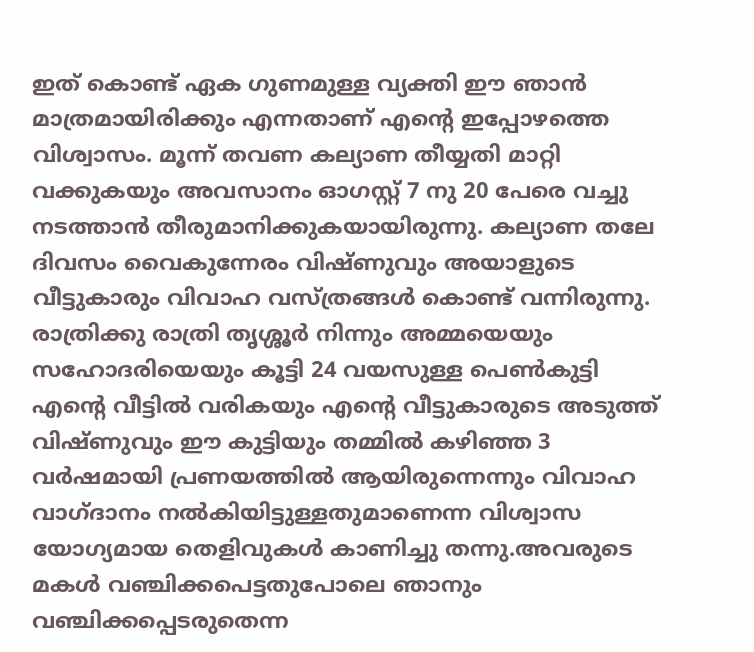ഇത് കൊണ്ട് ഏക ഗുണമുള്ള വ്യക്തി ഈ ഞാന്‍ മാത്രമായിരിക്കും എന്നതാണ് എന്റെ ഇപ്പോഴത്തെ വിശ്വാസം. മൂന്ന് തവണ കല്യാണ തീയ്യതി മാറ്റി വക്കുകയും അവസാനം ഓഗസ്റ്റ് 7 നു 20 പേരെ വച്ചു നടത്താന്‍ തീരുമാനിക്കുകയായിരുന്നു. കല്യാണ തലേ ദിവസം വൈകുന്നേരം വിഷ്ണുവും അയാളുടെ വീട്ടുകാരും വിവാഹ വസ്ത്രങ്ങള്‍ കൊണ്ട് വന്നിരുന്നു. രാത്രിക്കു രാത്രി തൃശ്ശൂര്‍ നിന്നും അമ്മയെയും സഹോദരിയെയും കൂട്ടി 24 വയസുള്ള പെണ്‍കുട്ടി എന്റെ വീട്ടില്‍ വരികയും എന്റെ വീട്ടുകാരുടെ അടുത്ത് വിഷ്ണുവും ഈ കുട്ടിയും തമ്മില്‍ കഴിഞ്ഞ 3 വര്‍ഷമായി പ്രണയത്തില്‍ ആയിരുന്നെന്നും വിവാഹ വാഗ്ദാനം നല്‍കിയിട്ടുള്ളതുമാണെന്ന വിശ്വാസ യോഗ്യമായ തെളിവുകള്‍ കാണിച്ചു തന്നു.അവരുടെ മകള്‍ വഞ്ചിക്കപെട്ടതുപോലെ ഞാനും വഞ്ചിക്കപ്പെടരുതെന്ന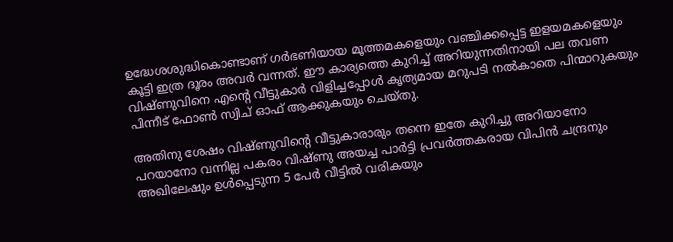ഉദ്ധേശശുദ്ധികൊണ്ടാണ് ഗര്‍ഭണിയായ മൂത്തമകളെയും വഞ്ചിക്കപ്പെട്ട ഇളയമകളെയും കൂട്ടി ഇത്ര ദൂരം അവര്‍ വന്നത്. ഈ കാര്യത്തെ കുറിച്ച് അറിയുന്നതിനായി പല തവണ വിഷ്ണുവിനെ എന്റെ വീട്ടുകാര്‍ വിളിച്ചപ്പോള്‍ കൃത്യമായ മറുപടി നല്‍കാതെ പിന്മാറുകയും പിന്നീട് ഫോണ്‍ സ്വിച് ഓഫ് ആക്കുകയും ചെയ്തു.

അതിനു ശേഷം വിഷ്ണുവിന്റെ വീട്ടുകാരാരും തന്നെ ഇതേ കുറിച്ചു അറിയാനോ പറയാനോ വന്നില്ല പകരം വിഷ്ണു അയച്ച പാര്‍ട്ടി പ്രവര്‍ത്തകരായ വിപിന്‍ ചന്ദ്രനും അഖിലേഷും ഉള്‍പ്പെടുന്ന 5 പേര്‍ വീട്ടില്‍ വരികയും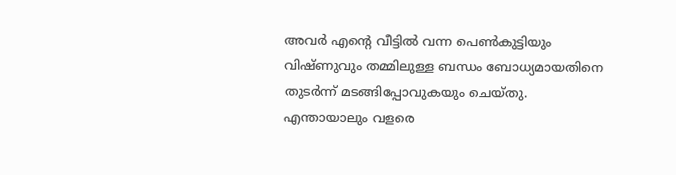അവര്‍ എന്റെ വീട്ടില്‍ വന്ന പെണ്‍കുട്ടിയും വിഷ്ണുവും തമ്മിലുള്ള ബന്ധം ബോധ്യമായതിനെ തുടര്‍ന്ന് മടങ്ങിപ്പോവുകയും ചെയ്തു. എന്തായാലും വളരെ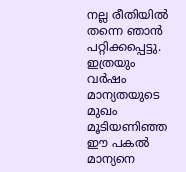നല്ല രീതിയില്‍ തന്നെ ഞാന്‍ പറ്റിക്കപ്പെട്ടു. ഇത്രയും വര്‍ഷം മാന്യതയുടെ മുഖം മൂടിയണിഞ്ഞ ഈ പകല്‍ മാന്യനെ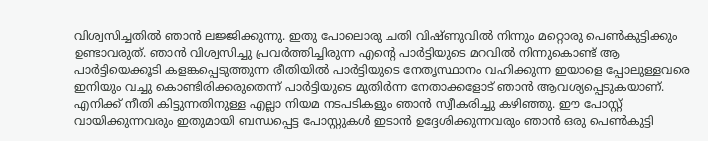വിശ്വസിച്ചതില്‍ ഞാന്‍ ലജ്ജിക്കുന്നു. ഇതു പോലൊരു ചതി വിഷ്ണുവില്‍ നിന്നും മറ്റൊരു പെണ്‍കുട്ടിക്കും ഉണ്ടാവരുത്. ഞാന്‍ വിശ്വസിച്ചു പ്രവര്‍ത്തിച്ചിരുന്ന എന്റെ പാര്‍ട്ടിയുടെ മറവില്‍ നിന്നുകൊണ്ട് ആ പാര്‍ട്ടിയെക്കൂടി കളങ്കപ്പെടുത്തുന്ന രീതിയില്‍ പാര്‍ട്ടിയുടെ നേതൃസ്ഥാനം വഹിക്കുന്ന ഇയാളെ പ്പോലുള്ളവരെ ഇനിയും വച്ചു കൊണ്ടിരിക്കരുതെന്ന് പാര്‍ട്ടിയുടെ മുതിര്‍ന്ന നേതാക്കളോട് ഞാന്‍ ആവശ്യപ്പെടുകയാണ്. എനിക്ക് നീതി കിട്ടുന്നതിനുള്ള എല്ലാ നിയമ നടപടികളും ഞാന്‍ സ്വീകരിച്ചു കഴിഞ്ഞു. ഈ പോസ്റ്റ് വായിക്കുന്നവരും ഇതുമായി ബന്ധപ്പെട്ട പോസ്റ്റുകള്‍ ഇടാന്‍ ഉദ്ദേശിക്കുന്നവരും ഞാന്‍ ഒരു പെണ്‍കുട്ടി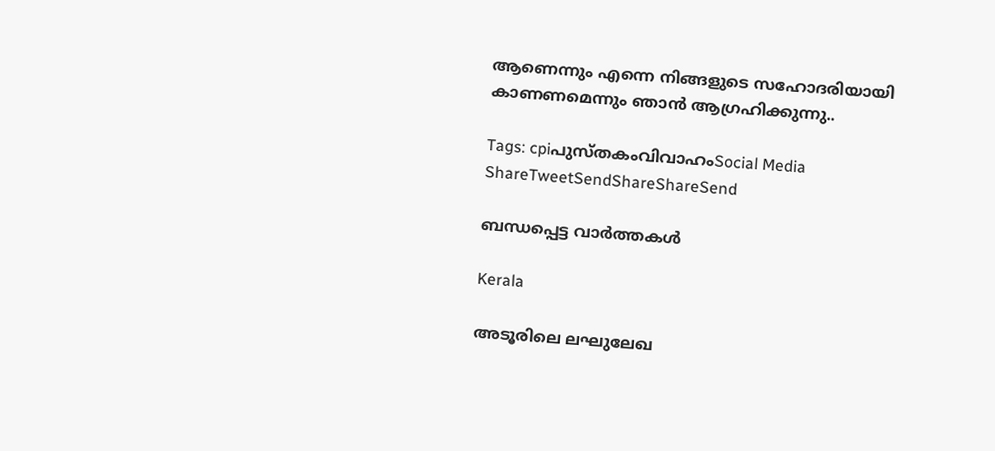ആണെന്നും എന്നെ നിങ്ങളുടെ സഹോദരിയായി കാണണമെന്നും ഞാന്‍ ആഗ്രഹിക്കുന്നു..

Tags: cpiപുസ്തകംവിവാഹംSocial Media
ShareTweetSendShareShareSend

ബന്ധപ്പെട്ട വാര്‍ത്തകള്‍

Kerala

അടൂരിലെ ലഘുലേഖ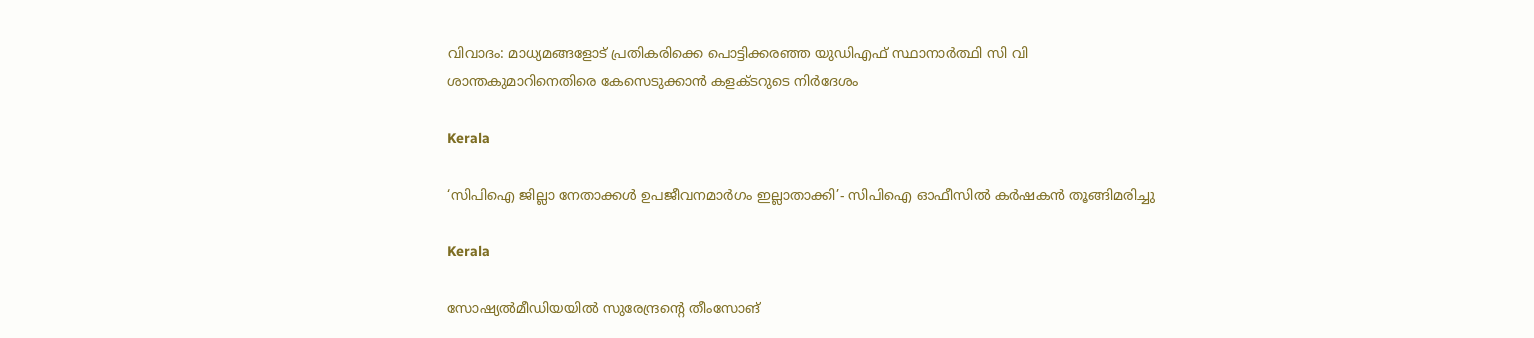വിവാദം: മാധ്യമങ്ങളോട് പ്രതികരിക്കെ പൊട്ടിക്കരഞ്ഞ യുഡിഎഫ് സ്ഥാനാര്‍ത്ഥി സി വി ശാന്തകുമാറിനെതിരെ കേസെടുക്കാന്‍ കളക്ടറുടെ നിര്‍ദേശം

Kerala

‘സിപിഐ ജില്ലാ നേതാക്കൾ ഉപജീവനമാർഗം ഇല്ലാതാക്കി’- സിപിഐ ഓഫീസിൽ കർഷകൻ തൂങ്ങിമരിച്ചു

Kerala

സോഷ്യല്‍മീഡിയയില്‍ സുരേന്ദ്രന്റെ തീംസോങ്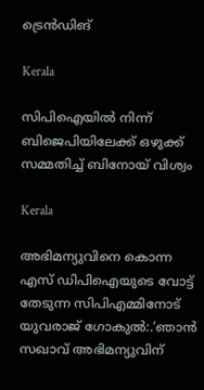ട്രെന്‍ഡിങ്

Kerala

സിപിഐയില്‍ നിന്ന് ബിജെപിയിലേക്ക് ഒഴുക്ക് സമ്മതിച്ച് ബിനോയ് വിശ്വം

Kerala

അഭിമന്യുവിനെ കൊന്ന എസ് ഡിപിഐയുടെ വോട്ട് തേടുന്ന സിപിഎമ്മിനോട് യുവരാജ് ഗോകുല്‍:.’ഞാന്‍ സഖാവ് അഭിമന്യുവിന്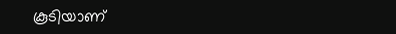കൂടിയാണ്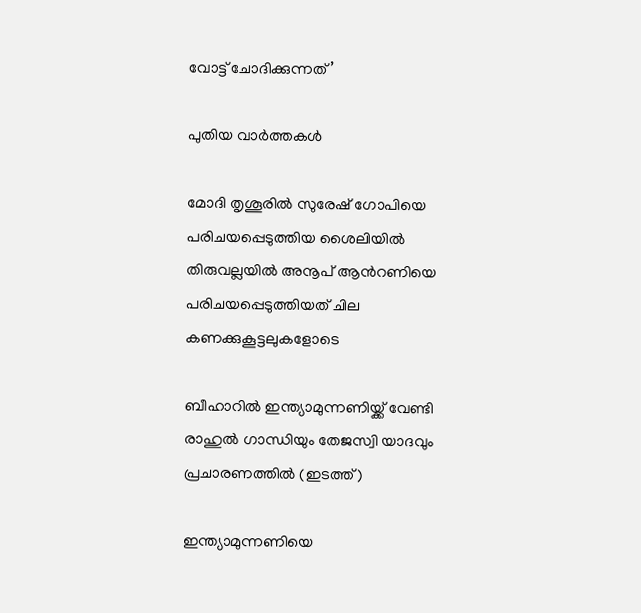വോട്ട് ചോദിക്കുന്നത്’

പുതിയ വാര്‍ത്തകള്‍

മോദി തൃശൂരില്‍ സുരേഷ് ഗോപിയെ പരിചയപ്പെടുത്തിയ ശൈലിയില്‍ തിരുവല്ലയില്‍ അനൂപ് ആന്‍റണിയെ പരിചയപ്പെടുത്തിയത് ചില കണക്കുകൂട്ടലുകളോടെ

ബീഹാറില്‍ ഇന്ത്യാമുന്നണിയ്ക്ക് വേണ്ടി രാഹുല്‍ ഗാന്ധിയും തേജസ്വി യാദവും പ്രചാരണത്തില്‍ (ഇടത്ത്)

ഇന്ത്യാമുന്നണിയെ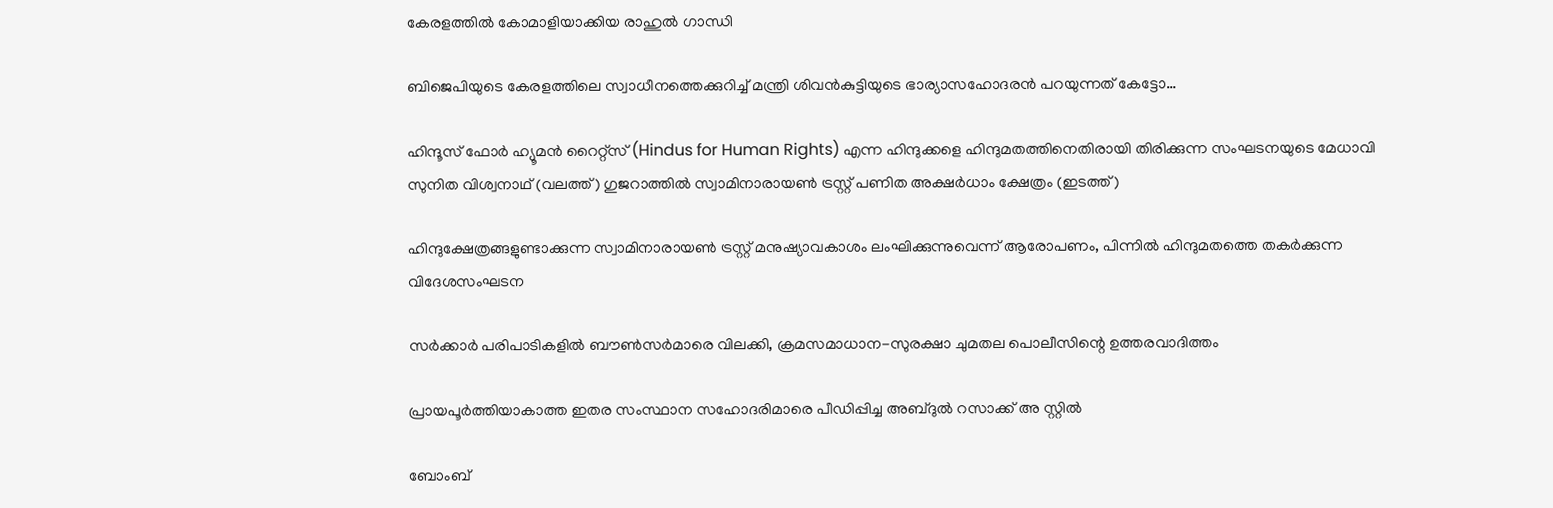കേരളത്തില്‍ കോമാളിയാക്കിയ രാഹുല്‍ ഗാന്ധി

ബിജെപിയുടെ കേരളത്തിലെ സ്വാധീനത്തെക്കുറിച്ച് മന്ത്രി ശിവന്‍കുട്ടിയുടെ ഭാര്യാസഹോദരന്‍ പറയുന്നത് കേട്ടോ…

ഹിന്ദൂസ് ഫോര്‍ ഹ്യൂമന്‍ റൈറ്റ്സ് (Hindus for Human Rights) എന്ന ഹിന്ദുക്കളെ ഹിന്ദുമതത്തിനെതിരായി തിരിക്കുന്ന സംഘടനയുടെ മേധാവി സുനിത വിശ്വനാഥ് (വലത്ത്) ഗുജറാത്തില്‍ സ്വാമിനാരായണ്‍ ട്രസ്റ്റ് പണിത അക്ഷര്‍ധാം ക്ഷേത്രം (ഇടത്ത്)

ഹിന്ദുക്ഷേത്രങ്ങളുണ്ടാക്കുന്ന സ്വാമിനാരായണ്‍ ട്രസ്റ്റ് മനുഷ്യാവകാശം ലംഘിക്കുന്നുവെന്ന് ആരോപണം, പിന്നില്‍ ഹിന്ദുമതത്തെ തകര്‍ക്കുന്ന വിദേശസംഘടന

സര്‍ക്കാര്‍ പരിപാടികളില്‍ ബൗണ്‍സര്‍മാരെ വിലക്കി, ക്രമസമാധാന-സുരക്ഷാ ചുമതല പൊലീസിന്റെ ഉത്തരവാദിത്തം

പ്രായപൂര്‍ത്തിയാകാത്ത ഇതര സംസ്ഥാന സഹോദരിമാരെ പീഡിപ്പിച്ച അബ്ദുല്‍ റസാക്ക് അ സ്റ്റില്‍

ബോംബ്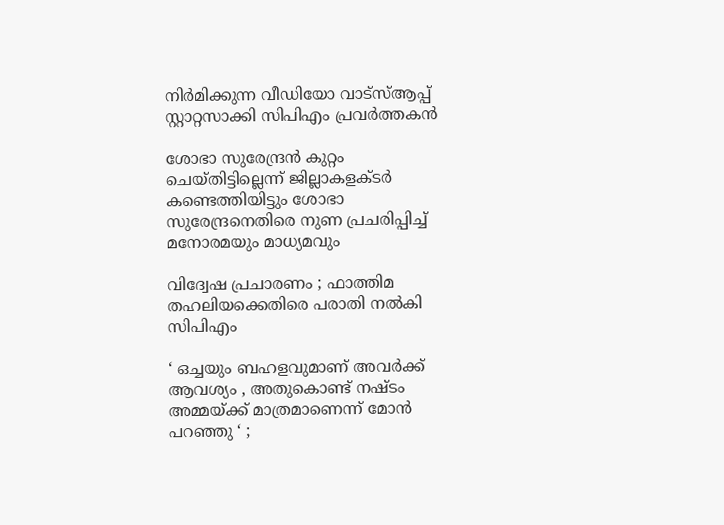നിര്‍മിക്കുന്ന വീഡിയോ വാട്‌സ്ആപ്പ് സ്റ്റാറ്റസാക്കി സിപിഎം പ്രവര്‍ത്തകന്‍

ശോഭാ സുരേന്ദ്രന്‍ കുറ്റം ചെയ്തിട്ടില്ലെന്ന് ജില്ലാകളക്ടര്‍ കണ്ടെത്തിയിട്ടും ശോഭാ സുരേന്ദ്രനെതിരെ നുണ പ്രചരിപ്പിച്ച് മനോരമയും മാധ്യമവും

വിദ്വേഷ പ്രചാരണം ; ഫാത്തിമ തഹലിയക്കെതിരെ പരാതി നല്‍കി സിപിഎം

‘ ഒച്ചയും ബഹളവുമാണ് അവർക്ക് ആവശ്യം , അതുകൊണ്ട് നഷ്ടം അമ്മയ്‌ക്ക് മാത്രമാണെന്ന് മോൻ പറഞ്ഞു ‘ ;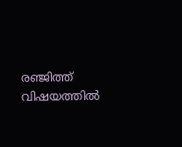രഞ്ജിത്ത് വിഷയത്തിൽ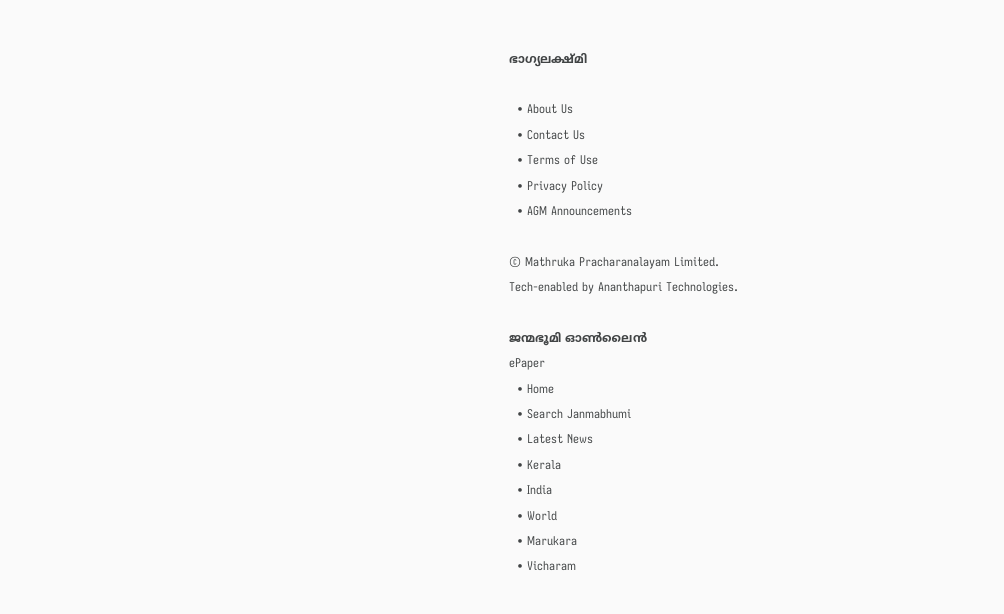ഭാഗ്യലക്ഷ്മി

  • About Us
  • Contact Us
  • Terms of Use
  • Privacy Policy
  • AGM Announcements

© Mathruka Pracharanalayam Limited.
Tech-enabled by Ananthapuri Technologies.

ജന്മഭൂമി ഓണ്‍ലൈന്‍
ePaper
  • Home
  • Search Janmabhumi
  • Latest News
  • Kerala
  • India
  • World
  • Marukara
  • Vicharam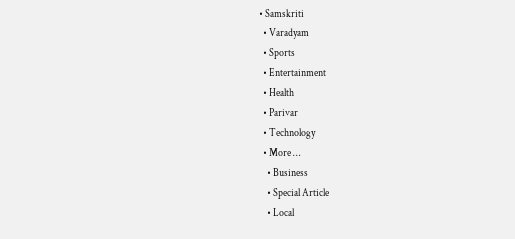• Samskriti
  • Varadyam
  • Sports
  • Entertainment
  • Health
  • Parivar
  • Technology
  • More …
    • Business
    • Special Article
    • Local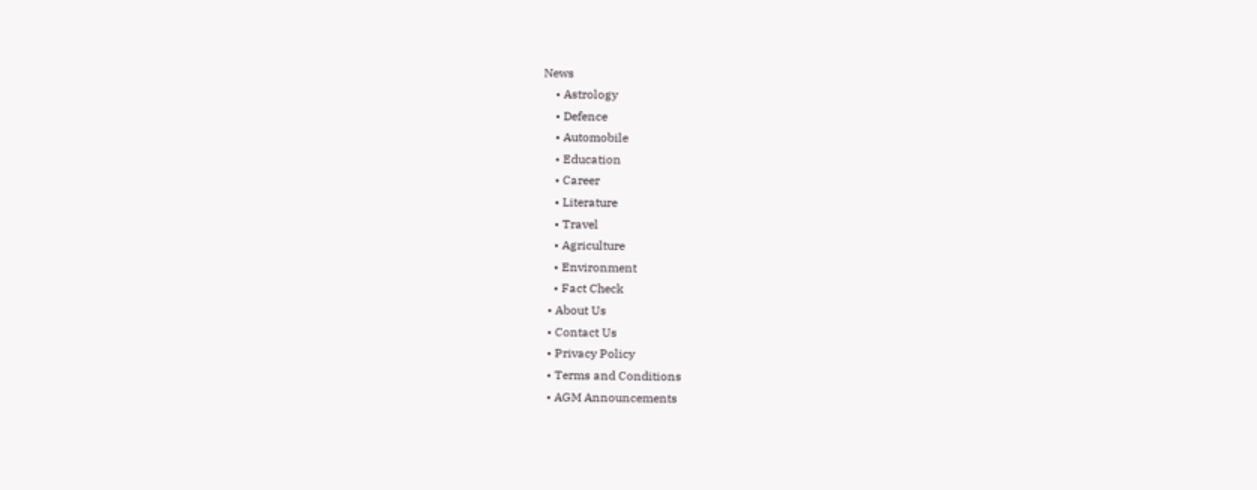News
    • Astrology
    • Defence
    • Automobile
    • Education
    • Career
    • Literature
    • Travel
    • Agriculture
    • Environment
    • Fact Check
  • About Us
  • Contact Us
  • Privacy Policy
  • Terms and Conditions
  • AGM Announcements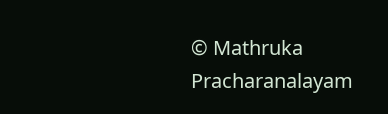© Mathruka Pracharanalayam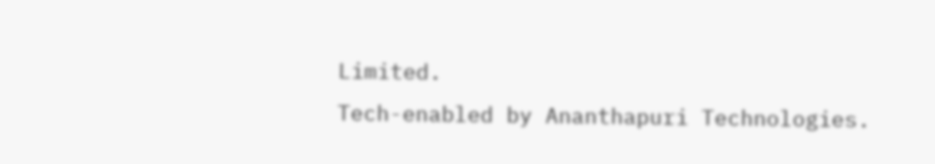Limited.
Tech-enabled by Ananthapuri Technologies.